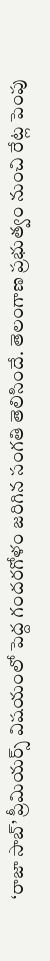‘రాజా సాబ్’ ప్రీమియర్స్ విషయంలో పెద్ద గందరగోళం జరిగిన సంగతి తెలిసిందే. తెలంగాణ ప్రభుత్వం నుంచి రేట్ల పెంపు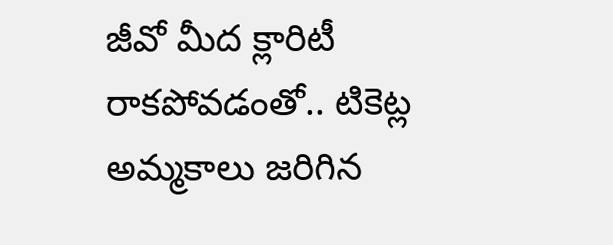జీవో మీద క్లారిటీ రాకపోవడంతో.. టికెట్ల అమ్మకాలు జరిగిన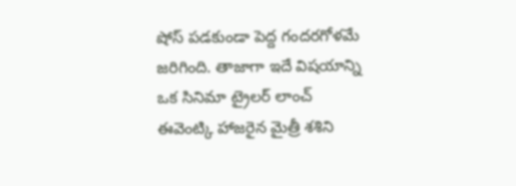షోస్ పడకుండా పెద్ద గందరగోళమే జరిగింది. తాజాగా ఇదే విషయాన్ని ఒక సినిమా ట్రైలర్ లాంచ్ ఈవెంట్కి హాజరైన మైత్రీ శశిని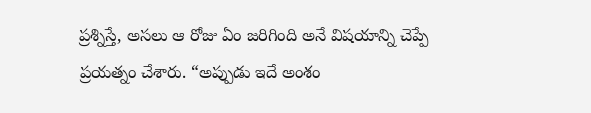ప్రశ్నిస్తే, అసలు ఆ రోజు ఏం జరిగింది అనే విషయాన్ని చెప్పే ప్రయత్నం చేశారు. “అప్పుడు ఇదే అంశం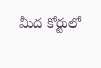మీద కోర్టులో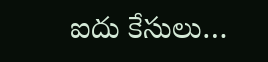ఐదు కేసులు…